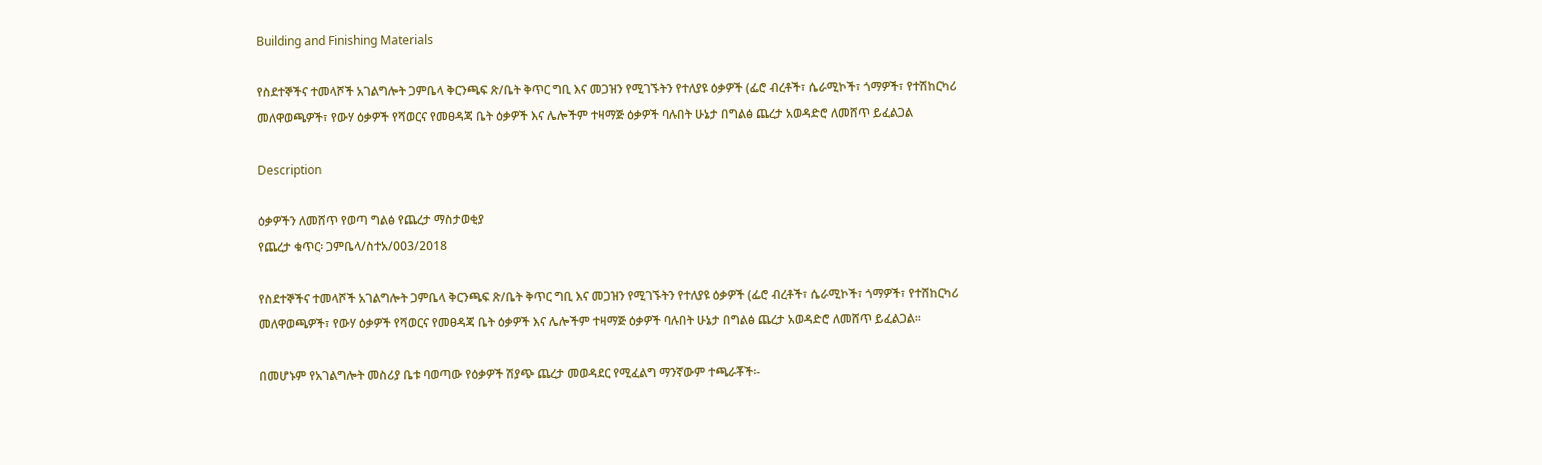Building and Finishing Materials

የስደተኞችና ተመላሾች አገልግሎት ጋምቤላ ቅርንጫፍ ጽ/ቤት ቅጥር ግቢ እና መጋዝን የሚገኙትን የተለያዩ ዕቃዎች (ፌሮ ብረቶች፣ ሴራሚኮች፣ ጎማዎች፣ የተሽከርካሪ መለዋወጫዎች፣ የውሃ ዕቃዎች የሻወርና የመፀዳጃ ቤት ዕቃዎች እና ሌሎችም ተዛማጅ ዕቃዎች ባሉበት ሁኔታ በግልፅ ጨረታ አወዳድሮ ለመሸጥ ይፈልጋል

Description

ዕቃዎችን ለመሸጥ የወጣ ግልፅ የጨረታ ማስታወቂያ
የጨረታ ቁጥር፡ ጋምቤላ/ስተአ/003/2018

የስደተኞችና ተመላሾች አገልግሎት ጋምቤላ ቅርንጫፍ ጽ/ቤት ቅጥር ግቢ እና መጋዝን የሚገኙትን የተለያዩ ዕቃዎች (ፌሮ ብረቶች፣ ሴራሚኮች፣ ጎማዎች፣ የተሸከርካሪ መለዋወጫዎች፣ የውሃ ዕቃዎች የሻወርና የመፀዳጃ ቤት ዕቃዎች እና ሌሎችም ተዛማጅ ዕቃዎች ባሉበት ሁኔታ በግልፅ ጨረታ አወዳድሮ ለመሸጥ ይፈልጋል።

በመሆኑም የአገልግሎት መስሪያ ቤቱ ባወጣው የዕቃዎች ሽያጭ ጨረታ መወዳደር የሚፈልግ ማንኛውም ተጫራቾች፡-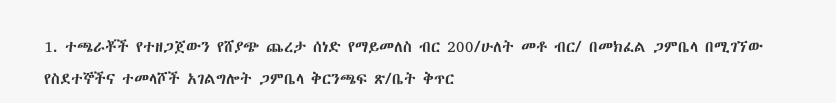1. ተጫራቾች የተዘጋጀውን የሸያጭ ጨረታ ሰነድ የማይመለስ ብር 200/ሁለት መቶ ብር/ በመክፈል ጋምቤላ በሚገኘው የስደተኞችና ተመላሾች አገልግሎት ጋምቤላ ቅርንጫፍ ጽ/ቤት ቅጥር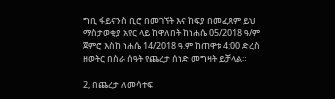ግቢ ፋይናንስ ቢሮ በመገኘት እና ከፍያ በመፈጸም ይህ ማስታወቂያ አየር ላይ ከዋለበት ከነሐሴ 05/2018 ዓ/ም ጀምሮ እስከ ነሐሴ 14/2018 ዓ.ም ከጠዋቱ 4:00 ድረስ ዘወትር በስራ ሰዓት የጨረታ ሰነድ መግዛት ይቻላል።

2, በጨረታ ለመሳተፍ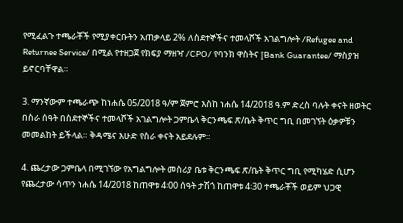የሚፈልጉ ተጫራቾች የሚያቀርቡትን አጠቃላይ 2% ለስደተኞችና ተመላሾች አገልግሎት /Refugee and Returnee Service/ በሚል የተዘጋጀ የክፍያ ማዘዣ /CPO/ የባንክ ዋስትና [Bank Guarantee/ ማስያዝ ይኖርባቸዋል።

3. ማንኛውም ተጫራጭ ከነሐሴ 05/2018 ዓ/ም ጀምሮ እስከ ነሐሴ 14/2018 ዓ.ም ድረስ ባሉት ቀናት ዘወትር በስራ ሰዓት በስደተኞችና ተመላሾች አገልግሎት ጋምቤላ ቅርንጫፍ ጽ/ቤት ቅጥር ግቢ በመገኘት ዕቃዎቹን መመልከት ይችላል። ቅዳሜና እሁድ የስራ ቀናት አይደሉም።

4. ጨረታው ጋምቤላ በሚገኘው የአግልግሎት መስሪያ ቤቱ ቅርንጫፍ ጽ/ቤት ቅጥር ግቢ የሚካሄድ ሲሆን የጨረታው ሳጥን ነሐሴ 14/2018 ከጠዋቱ 4፡00 ሰዓት ታሽጎ ከጠዋቱ 4፡30 ተጫራቾች ወይም ህጋዊ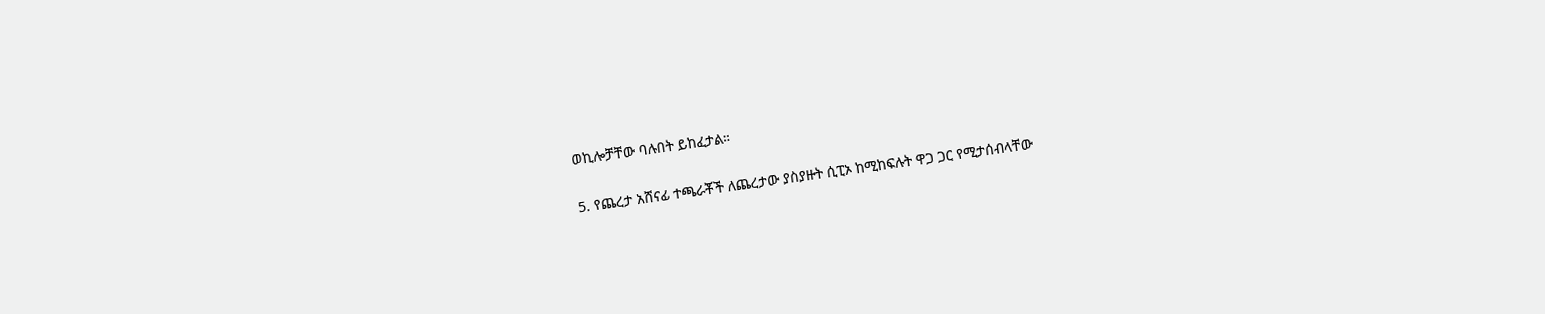ወኪሎቻቸው ባሉበት ይከፈታል።

5. የጨረታ አሸናፊ ተጫራቾች ለጨረታው ያስያዙት ሲፒኦ ከሚከፍሉት ዋጋ ጋር የሚታሰብላቸው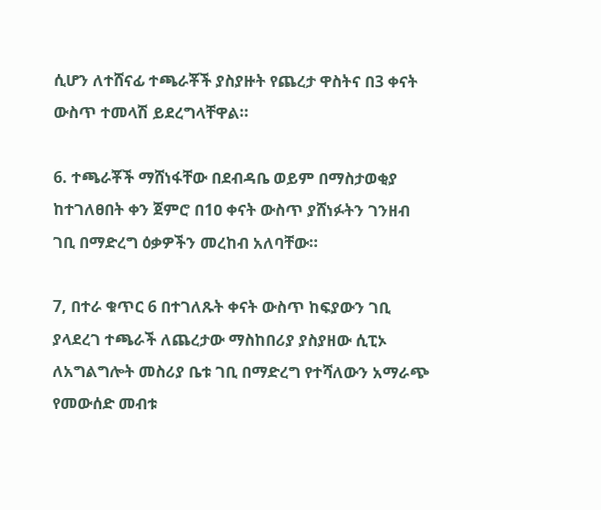ሲሆን ለተሸናፊ ተጫራቾች ያስያዙት የጨረታ ዋስትና በ3 ቀናት ውስጥ ተመላሽ ይደረግላቸዋል።

6. ተጫራቾች ማሸነፋቸው በደብዳቤ ወይም በማስታወቂያ ከተገለፀበት ቀን ጀምሮ በ1ዐ ቀናት ውስጥ ያሸነፉትን ገንዘብ ገቢ በማድረግ ዕቃዎችን መረከብ አለባቸው።

7, በተራ ቁጥር 6 በተገለጹት ቀናት ውስጥ ከፍያውን ገቢ ያላደረገ ተጫራች ለጨረታው ማስከበሪያ ያስያዘው ሲፒኦ ለአግልግሎት መስሪያ ቤቱ ገቢ በማድረግ የተሻለውን አማራጭ የመውሰድ መብቱ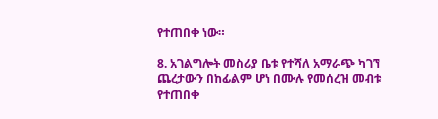የተጠበቀ ነው።

8. አገልግሎት መስሪያ ቤቱ የተሻለ አማራጭ ካገኘ ጨረታውን በከፊልም ሆነ በሙሉ የመሰረዝ መብቱ የተጠበቀ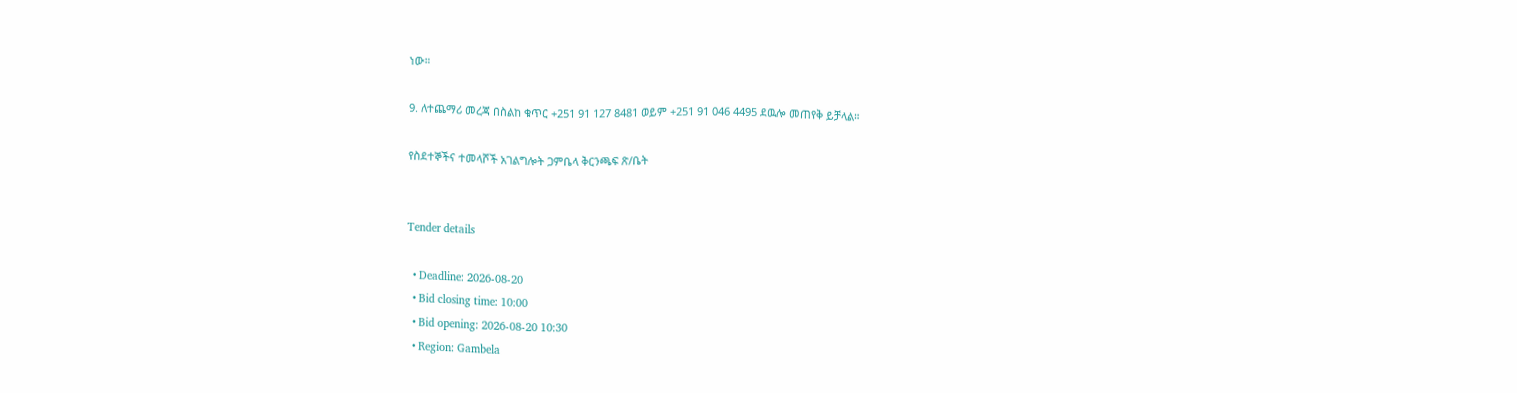ነው።

9. ለተጨማሪ መረጃ በስልከ ቁጥር +251 91 127 8481 ወይም +251 91 046 4495 ደዉሎ መጠየቅ ይቻላል።

የስደተኞችና ተመላሾች አገልግሎት ጋምቤላ ቅርንጫፍ ጽ/ቤት


Tender details

  • Deadline: 2026-08-20
  • Bid closing time: 10:00
  • Bid opening: 2026-08-20 10:30
  • Region: Gambela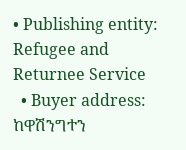• Publishing entity: Refugee and Returnee Service
  • Buyer address: ከዋሽንግተን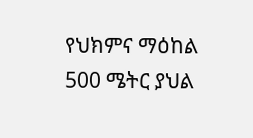የህክምና ማዕከል 500 ሜትር ያህል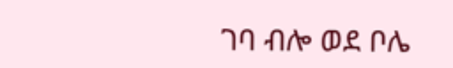ገባ ብሎ ወደ ቦሌ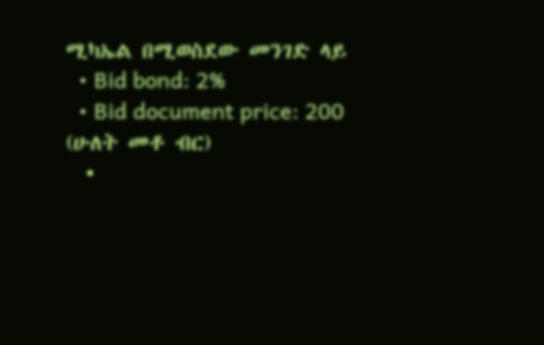ሚካኤል በሚወስደው መንገድ ላይ
  • Bid bond: 2%
  • Bid document price: 200 (ሁለት መቶ ብር)
  •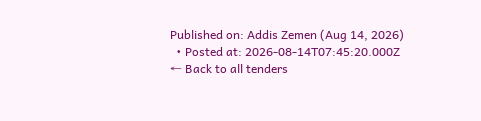Published on: Addis Zemen (Aug 14, 2026)
  • Posted at: 2026-08-14T07:45:20.000Z
← Back to all tenders